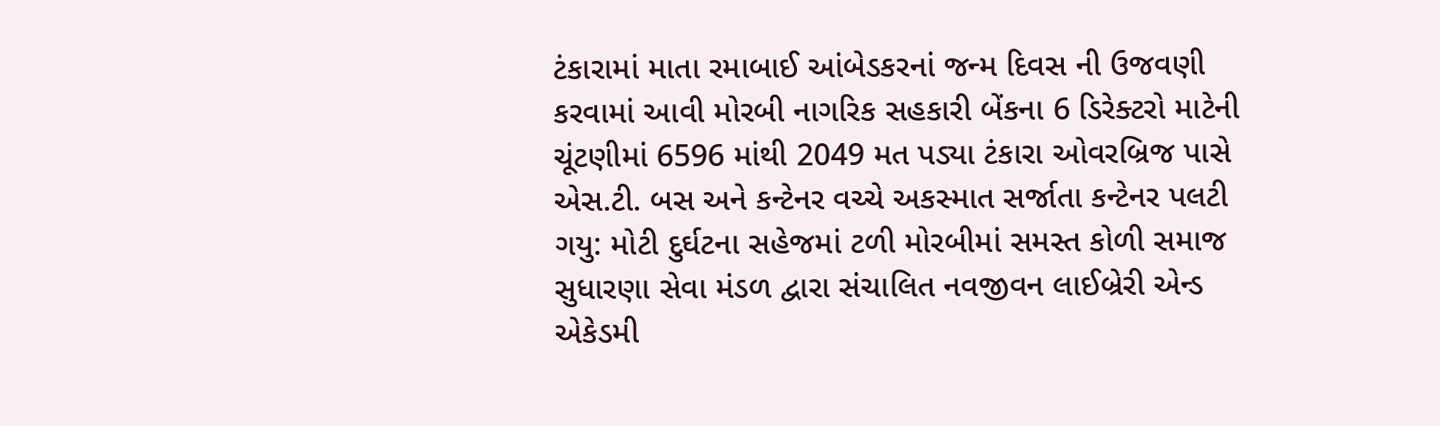ટંકારામાં માતા રમાબાઈ આંબેડકરનાં જન્મ દિવસ ની ઉજવણી કરવામાં આવી મોરબી નાગરિક સહકારી બેંકના 6 ડિરેક્ટરો માટેની ચૂંટણીમાં 6596 માંથી 2049 મત પડ્યા ટંકારા ઓવરબ્રિજ પાસે એસ.ટી. બસ અને કન્ટેનર વચ્ચે અકસ્માત સર્જાતા કન્ટેનર પલટી ગયુ: મોટી દુર્ઘટના સહેજમાં ટળી મોરબીમાં સમસ્ત કોળી સમાજ સુધારણા સેવા મંડળ દ્વારા સંચાલિત નવજીવન લાઈબ્રેરી એન્ડ એકેડમી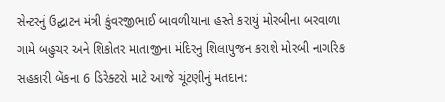સેન્ટરનું ઉદ્ઘાટન મંત્રી કુંવરજીભાઈ બાવળીયાના હસ્તે કરાયું મોરબીના બરવાળા ગામે બહુચર અને શિકોતર માતાજીના મંદિરનુ શિલાપુજન કરાશે મોરબી નાગરિક સહકારી બેંકના 6 ડિરેક્ટરો માટે આજે ચૂંટણીનું મતદાન: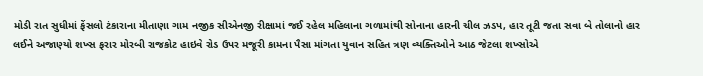મોડી રાત સુધીમાં ફેંસલો ટંકારાના મીતાણા ગામ નજીક સીએનજી રીક્ષામાં જઈ રહેલ મહિલાના ગળામાંથી સોનાના હારની ચીલ ઝડપ, હાર તૂટી જતા સવા બે તોલાનો હાર લઈને અજાણ્યો શખ્સ ફરાર મોરબી રાજકોટ હાઇવે રોડ ઉપર મજૂરી કામના પૈસા માંગતા યુવાન સહિત ત્રણ વ્યક્તિઓને આઠ જેટલા શખ્સોએ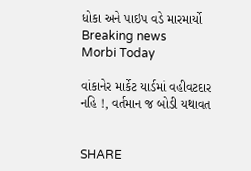ધોકા અને પાઇપ વડે મારમાર્યો
Breaking news
Morbi Today

વાંકાનેર માર્કેટ યાર્ડમાં વહીવટદાર નહિ !, વર્તમાન જ બોડી યથાવત


SHARE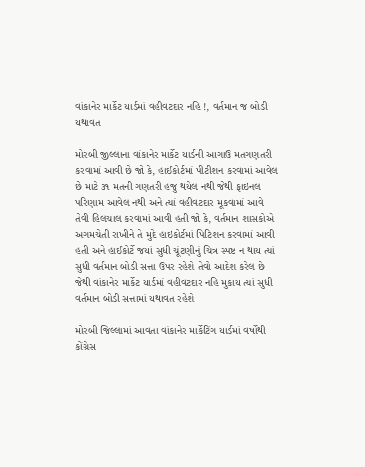વાંકાનેર માર્કેટ યાર્ડમાં વહીવટદાર નહિ !, વર્તમાન જ બોડી યથાવત

મોરબી જીલ્લાના વાંકાનેર માર્કેટ યાર્ડની આગાઉ મતગણતરી કરવામાં આવી છે જો કે, હાઈકોર્ટમાં પીટીશન કરવામાં આવેલ છે માટે ૩૧ મતની ગણતરી હજુ થયેલ નથી જેથી ફાઇનલ પરિણામ આવેલ નથી અને ત્યાં વહીવટદાર મૂકવામાં આવે તેવી હિલચાલ કરવામાં આવી હતી જો કે, વર્તમાન શાસકોએ અગમચેતી રાખીને તે મુદે હાઇકોર્ટમાં પિટિશન કરવામાં આવી હતી અને હાઈકોર્ટે જયાં સુધી ચૂંટણીનું ચિત્ર સ્પષ્ટ ન થાય ત્યાં સુધી વર્તમાન બોડી સત્તા ઉપર રહેશે તેવો આદેશ કરેલ છે જેથી વાંકાનેર માર્કેટ યાર્ડમાં વહીવટદાર નહિ મુકાય ત્યાં સુધી વર્તમાન બોડી સત્તામાં યથાવત રહેશે

મોરબી જિલ્લામાં આવતા વાંકાનેર માર્કેટિંગ યાર્ડમાં વર્ષોથી કોંગ્રેસ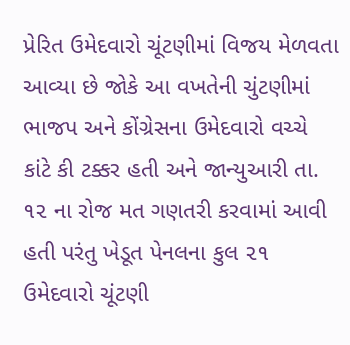પ્રેરિત ઉમેદવારો ચૂંટણીમાં વિજય મેળવતા આવ્યા છે જોકે આ વખતેની ચુંટણીમાં ભાજપ અને કોંગ્રેસના ઉમેદવારો વચ્ચે કાંટે કી ટક્કર હતી અને જાન્યુઆરી તા. ૧૨ ના રોજ મત ગણતરી કરવામાં આવી હતી પરંતુ ખેડૂત પેનલના કુલ ૨૧ ઉમેદવારો ચૂંટણી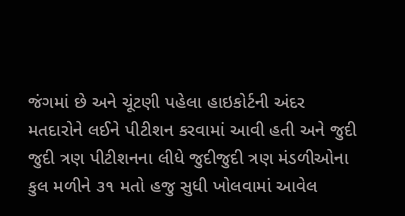જંગમાં છે અને ચૂંટણી પહેલા હાઇકોર્ટની અંદર મતદારોને લઈને પીટીશન કરવામાં આવી હતી અને જુદી જુદી ત્રણ પીટીશનના લીધે જુદીજુદી ત્રણ મંડળીઓના કુલ મળીને ૩૧ મતો હજુ સુધી ખોલવામાં આવેલ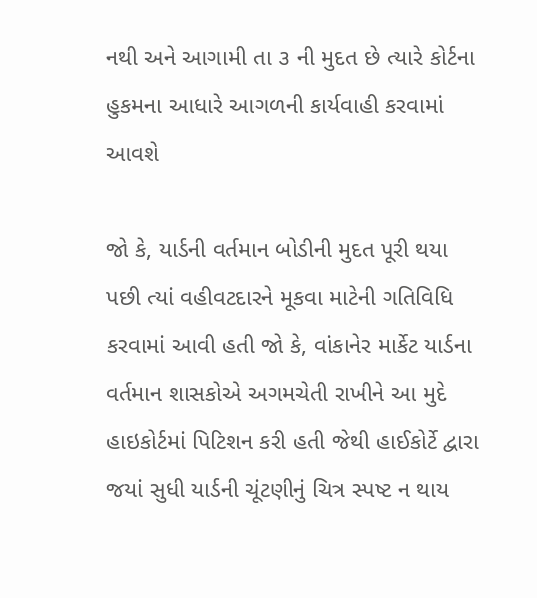નથી અને આગામી તા ૩ ની મુદત છે ત્યારે કોર્ટના હુકમના આધારે આગળની કાર્યવાહી કરવામાં આવશે

જો કે, યાર્ડની વર્તમાન બોડીની મુદત પૂરી થયા પછી ત્યાં વહીવટદારને મૂકવા માટેની ગતિવિધિ કરવામાં આવી હતી જો કે, વાંકાનેર માર્કેટ યાર્ડના વર્તમાન શાસકોએ અગમચેતી રાખીને આ મુદે હાઇકોર્ટમાં પિટિશન કરી હતી જેથી હાઈકોર્ટે દ્વારા જયાં સુધી યાર્ડની ચૂંટણીનું ચિત્ર સ્પષ્ટ ન થાય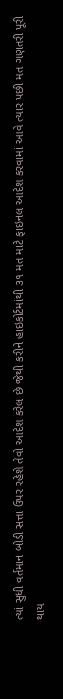ત્યાં સુધી વર્તમાન બોડી સત્તા ઉપર રહેશે તેવો આદેશ કરેલ છે જેથી કરીને હાઇકોર્ટમાંથી ૩૧ મત માટે ફાઇનલ આદેશ કરવામાં આવે ત્યાર પછી મત ગણતરી પૂરી થાય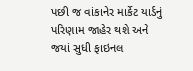પછી જ વાંકાનેર માર્કેટ યાર્ડનું પરિણામ જાહેર થશે અને જયાં સુધી ફાઇનલ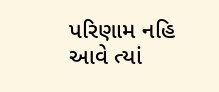પરિણામ નહિ આવે ત્યાં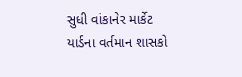સુધી વાંકાનેર માર્કેટ યાર્ડના વર્તમાન શાસકો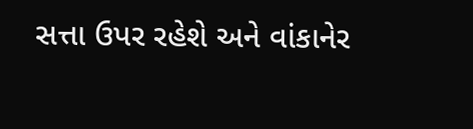સત્તા ઉપર રહેશે અને વાંકાનેર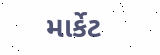માર્કેટ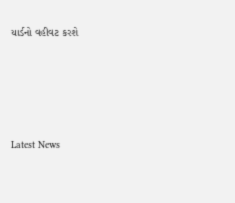યાર્ડનો વહીવટ કરશે






Latest News